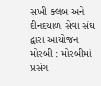સખી ક્લબ અને દીનદયાળ સેવા સંઘ દ્વારા આયોજન મોરબી : મોરબીમાં પ્રસંગ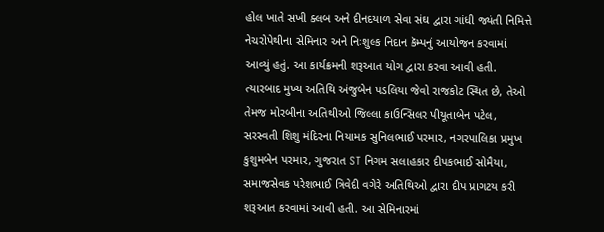હોલ ખાતે સખી ક્લબ અને દીનદયાળ સેવા સંઘ દ્વારા ગાંધી જ્યંતી નિમિત્તે નેચરોપેથીના સેમિનાર અને નિઃશુલ્ક નિદાન કૅમ્પનું આયોજન કરવામાં આવ્યું હતું. આ કાર્યક્રમની શરૂઆત યોગ દ્વારા કરવા આવી હતી. ત્યારબાદ મુખ્ય અતિથિ અંજુબેન પડલિયા જેવો રાજકોટ સ્થિત છે, તેઓ તેમજ મોરબીના અતિથીઓ જિલ્લા કાઉન્સિલર પીયૂતાબેન પટેલ, સરસ્વતી શિશુ મંદિરના નિયામક સુનિલભાઈ પરમાર, નગરપાલિકા પ્રમુખ કુશુમબેન પરમાર, ગુજરાત ST નિગમ સલાહકાર દીપકભાઈ સોમૈયા, સમાજસેવક પરેશભાઈ ત્રિવેદી વગેરે અતિથિઓ દ્વારા દીપ પ્રાગટય કરી શરૂઆત કરવામાં આવી હતી. આ સેમિનારમાં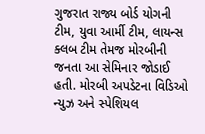ગુજરાત રાજ્ય બોર્ડ યોગની ટીમ, યુવા આર્મી ટીમ, લાયન્સ ક્લબ ટીમ તેમજ મોરબીની જનતા આ સેમિનાર જોડાઈ હતી. મોરબી અપડેટના વિડિઓ ન્યુઝ અને સ્પેશિયલ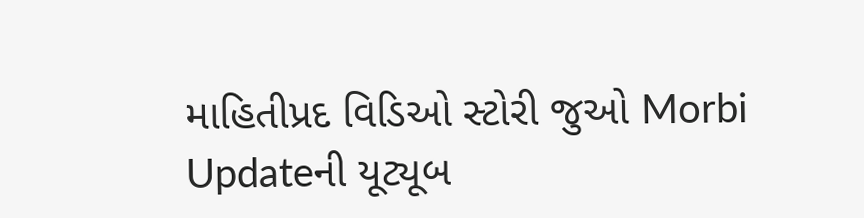માહિતીપ્રદ વિડિઓ સ્ટોરી જુઓ Morbi Updateની યૂટ્યૂબ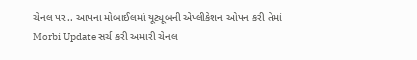ચેનલ પર.. આપના મોબાઈલમાં યૂટ્યૂબની એપ્લીકેશન ઓપન કરી તેમાં Morbi Update સર્ચ કરી અમારી ચેનલ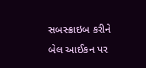સબસ્ક્રાઇબ કરીને બેલ આઈકન પર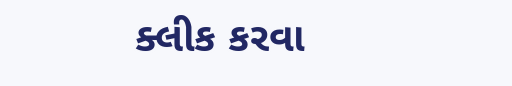ક્લીક કરવા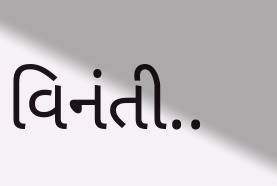વિનંતી..